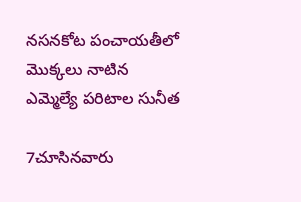నసనకోట పంచాయతీలో మొక్కలు నాటిన ఎమ్మెల్యే పరిటాల సునీత

7చూసినవారు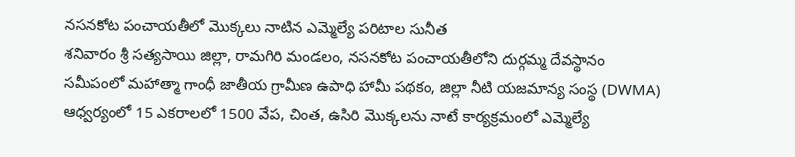నసనకోట పంచాయతీలో మొక్కలు నాటిన ఎమ్మెల్యే పరిటాల సునీత
శనివారం శ్రీ సత్యసాయి జిల్లా, రామగిరి మండలం, నసనకోట పంచాయతీలోని దుర్గమ్మ దేవస్థానం సమీపంలో మహాత్మా గాంధీ జాతీయ గ్రామీణ ఉపాధి హామీ పథకం, జిల్లా నీటి యజమాన్య సంస్థ (DWMA) ఆధ్వర్యంలో 15 ఎకరాలలో 1500 వేప, చింత, ఉసిరి మొక్కలను నాటే కార్యక్రమంలో ఎమ్మెల్యే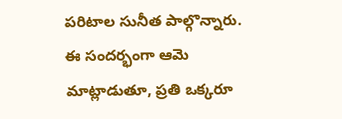పరిటాల సునీత పాల్గొన్నారు. ఈ సందర్భంగా ఆమె మాట్లాడుతూ, ప్రతి ఒక్కరూ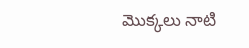మొక్కలు నాటి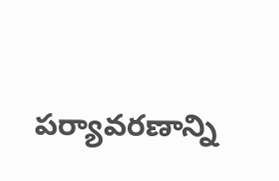పర్యావరణాన్ని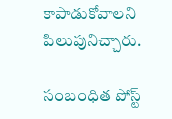కాపాడుకోవాలని పిలుపునిచ్చారు.

సంబంధిత పోస్ట్